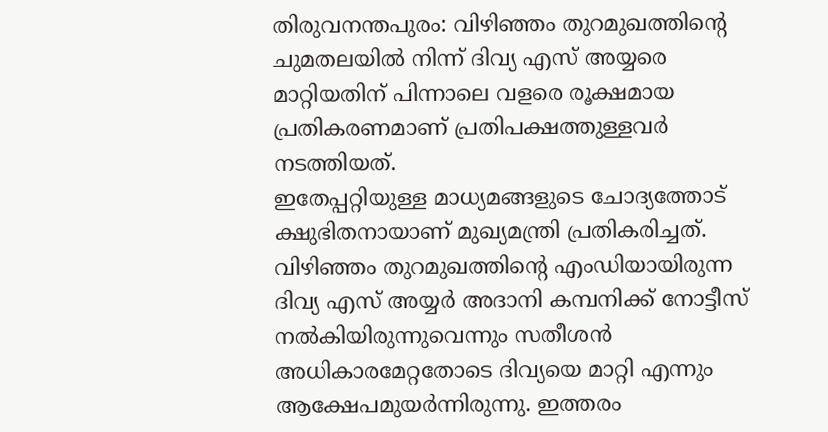തിരുവനന്തപുരം: വിഴിഞ്ഞം തുറമുഖത്തിൻ്റെ ചുമതലയിൽ നിന്ന് ദിവ്യ എസ് അയ്യരെ മാറ്റിയതിന് പിന്നാലെ വളരെ രൂക്ഷമായ പ്രതികരണമാണ് പ്രതിപക്ഷത്തുള്ളവർ നടത്തിയത്.
ഇതേപ്പറ്റിയുള്ള മാധ്യമങ്ങളുടെ ചോദ്യത്തോട് ക്ഷുഭിതനായാണ് മുഖ്യമന്ത്രി പ്രതികരിച്ചത്.
വിഴിഞ്ഞം തുറമുഖത്തിൻ്റെ എംഡിയായിരുന്ന ദിവ്യ എസ് അയ്യർ അദാനി കമ്പനിക്ക് നോട്ടീസ് നൽകിയിരുന്നുവെന്നും സതീശൻ അധികാരമേറ്റതോടെ ദിവ്യയെ മാറ്റി എന്നും ആക്ഷേപമുയർന്നിരുന്നു. ഇത്തരം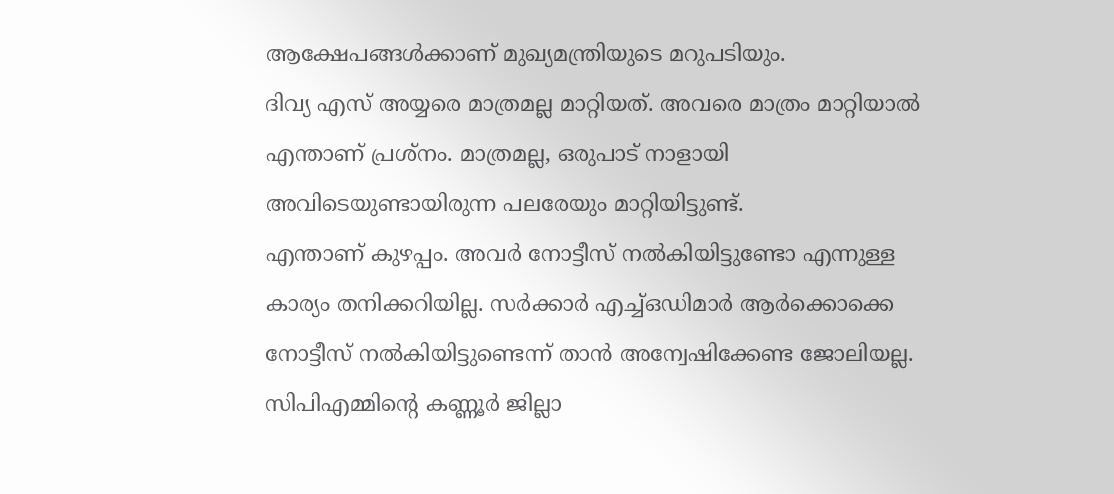ആക്ഷേപങ്ങൾക്കാണ് മുഖ്യമന്ത്രിയുടെ മറുപടിയും.
ദിവ്യ എസ് അയ്യരെ മാത്രമല്ല മാറ്റിയത്. അവരെ മാത്രം മാറ്റിയാൽ എന്താണ് പ്രശ്നം. മാത്രമല്ല, ഒരുപാട് നാളായി അവിടെയുണ്ടായിരുന്ന പലരേയും മാറ്റിയിട്ടുണ്ട്.
എന്താണ് കുഴപ്പം. അവർ നോട്ടീസ് നൽകിയിട്ടുണ്ടോ എന്നുള്ള കാര്യം തനിക്കറിയില്ല. സർക്കാർ എച്ച്ഒഡിമാർ ആർക്കൊക്കെ നോട്ടീസ് നൽകിയിട്ടുണ്ടെന്ന് താൻ അന്വേഷിക്കേണ്ട ജോലിയല്ല. സിപിഎമ്മിൻ്റെ കണ്ണൂർ ജില്ലാ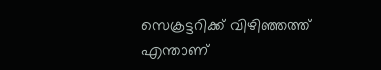സെക്രട്ടറിക്ക് വിഴിഞ്ഞത്ത് എന്താണ്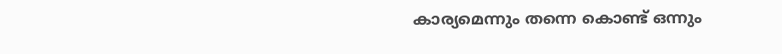കാര്യമെന്നും തന്നെ കൊണ്ട് ഒന്നും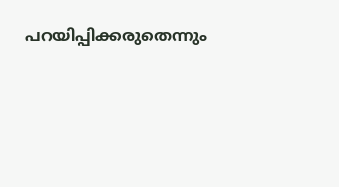പറയിപ്പിക്കരുതെന്നും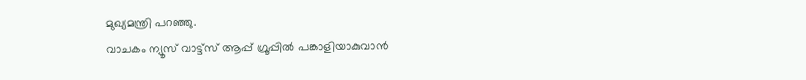മുഖ്യമന്ത്രി പറഞ്ഞു.
വാചകം ന്യൂസ് വാട്ട്സ് ആപ്പ് ഗ്രൂപ്പിൽ പങ്കാളിയാകുവാൻ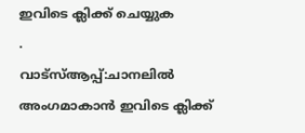ഇവിടെ ക്ലിക്ക് ചെയ്യുക
.
വാട്സ്ആപ്പ്:ചാനലിൽ അംഗമാകാൻ ഇവിടെ ക്ലിക്ക്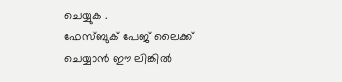ചെയ്യുക .
ഫേസ്ബുക് പേജ് ലൈക്ക് ചെയ്യാൻ ഈ ലിങ്കിൽ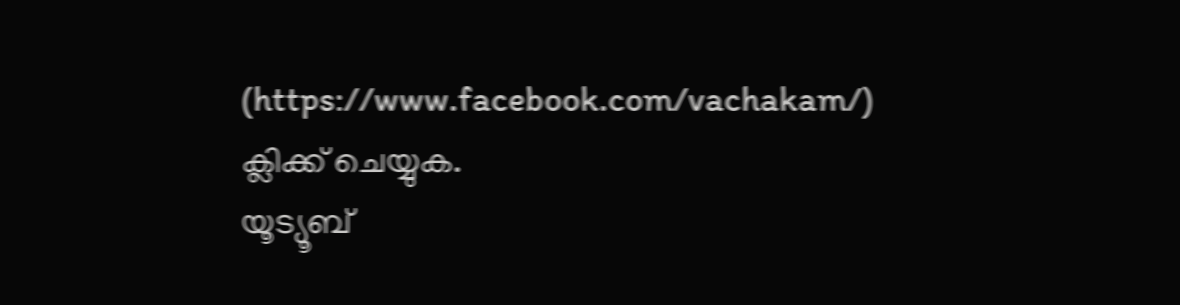(https://www.facebook.com/vachakam/) ക്ലിക്ക് ചെയ്യുക.
യൂട്യൂബ്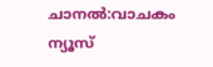ചാനൽ:വാചകം ന്യൂസ്